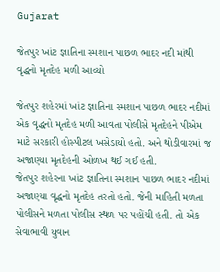Gujarat

જેતપુર ખાંટ જ્ઞાતિના સ્મશાન પાછળ ભાદર નદી માંથી વૃદ્ધનો મૃતદેહ મળી આવ્યો

જેતપુર શહેરમાં ખાંટ જ્ઞાતિના સ્મશાન પાછળ ભાદર નદીમાં એક વૃદ્ધનો મૃતદેહ મળી આવતા પોલીસે મૃતદેહને પીએમ માટે સરકારી હોસ્પીટલ ખસેડાયો હતો. અને થોડીવારમાં જ અજાણ્યા મૃતદેહની ઓળખ થઈ ગઈ હતી.
જેતપુર શહેરના ખાંટ જ્ઞાતિના સ્મશાન પાછળ ભાદર નદીમાં અજાણ્યા વૃદ્ધનો મૃતદેહ તરતો હતો. જેની માહિતી મળતા પોલીસને મળતા પોલીસ સ્થળ પર પહોંચી હતી. તો એક સેવાભાવી યુવાન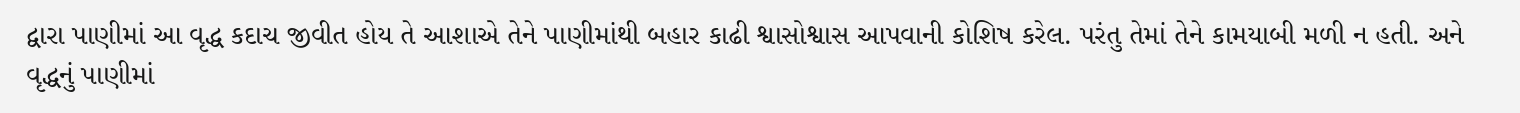દ્વારા પાણીમાં આ વૃદ્ધ કદાચ જીવીત હોય તે આશાએ તેને પાણીમાંથી બહાર કાઢી શ્વાસોશ્વાસ આપવાની કોશિષ કરેલ. પરંતુ તેમાં તેને કામયાબી મળી ન હતી. અને વૃદ્ધનું પાણીમાં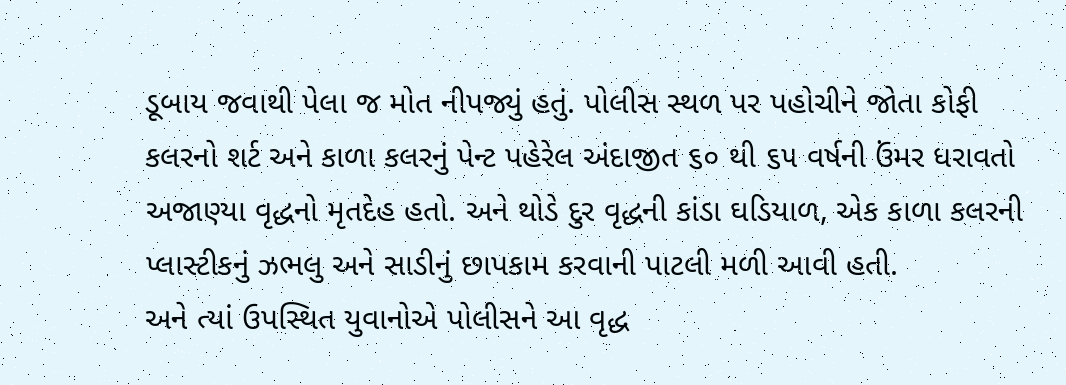ડૂબાય જવાથી પેલા જ મોત નીપજ્યું હતું. પોલીસ સ્થળ પર પહોચીને જોતા કોફી કલરનો શર્ટ અને કાળા કલરનું પેન્ટ પહેરેલ અંદાજીત ૬૦ થી ૬૫ વર્ષની ઉંમર ધરાવતો અજાણ્યા વૃદ્ધનો મૃતદેહ હતો. અને થોડે દુર વૃદ્ધની કાંડા ઘડિયાળ, એક કાળા કલરની પ્લાસ્ટીકનું ઝભલુ અને સાડીનું છાપકામ કરવાની પાટલી મળી આવી હતી.
અને ત્યાં ઉપસ્થિત યુવાનોએ પોલીસને આ વૃદ્ધ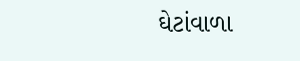ઘેટાંવાળા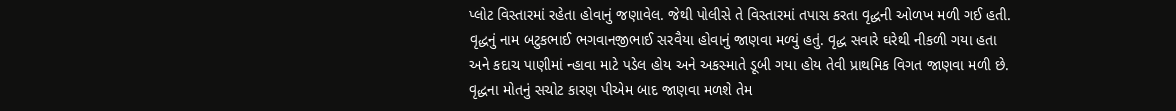પ્લોટ વિસ્તારમાં રહેતા હોવાનું જણાવેલ. જેથી પોલીસે તે વિસ્તારમાં તપાસ કરતા વૃદ્ધની ઓળખ મળી ગઈ હતી. વૃદ્ધનું નામ બટુકભાઈ ભગવાનજીભાઈ સરવૈયા હોવાનું જાણવા મળ્યું હતું. વૃદ્ધ સવારે ઘરેથી નીકળી ગયા હતા અને કદાચ પાણીમાં ન્હાવા માટે પડેલ હોય અને અકસ્માતે ડૂબી ગયા હોય તેવી પ્રાથમિક વિગત જાણવા મળી છે. વૃદ્ધના મોતનું સચોટ કારણ પીએમ બાદ જાણવા મળશે તેમ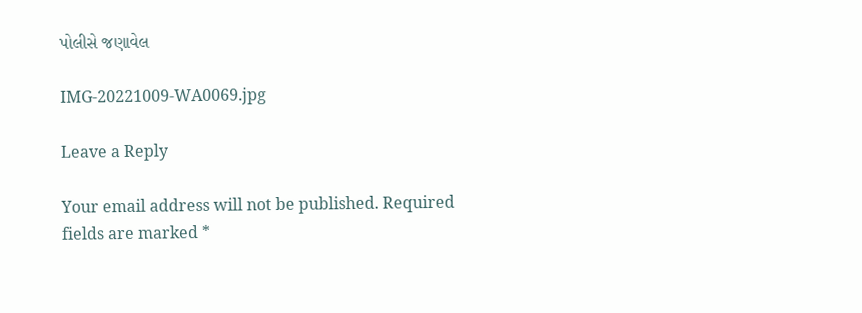પોલીસે જણાવેલ

IMG-20221009-WA0069.jpg

Leave a Reply

Your email address will not be published. Required fields are marked *